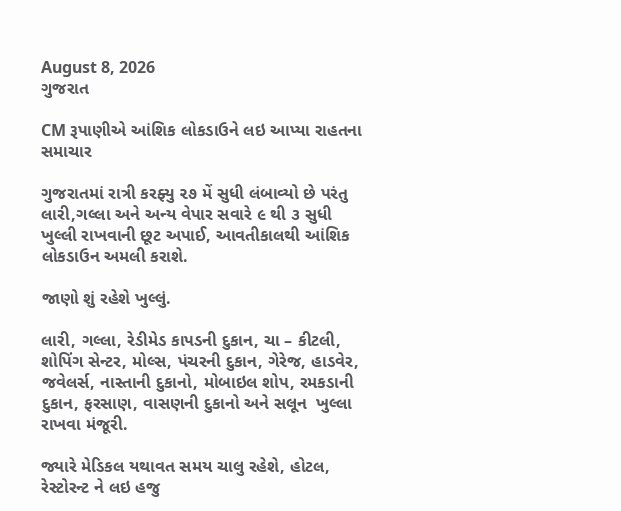August 8, 2026
ગુજરાત

CM રૂપાણીએ આંશિક લોકડાઉને લઇ આપ્યા રાહતના સમાચાર

ગુજરાતમાં રાત્રી કરફ્યુ ૨૭ મેં સુધી લંબાવ્યો છે પરંતુ લારી,ગલ્લા અને અન્ય વેપાર સવારે ૯ થી ૩ સુધી ખુલ્લી રાખવાની છૂટ અપાઈ, આવતીકાલથી આંશિક લોકડાઉન અમલી કરાશે.

જાણો શું રહેશે ખુલ્લું.

લારી, ગલ્લા, રેડીમેડ કાપડની દુકાન, ચા – કીટલી, શોપિંગ સેન્ટર, મોલ્સ, પંચરની દુકાન, ગેરેજ, હાડવેર, જવેલર્સ, નાસ્તાની દુકાનો, મોબાઇલ શોપ, રમકડાની દુકાન, ફરસાણ, વાસણની દુકાનો અને સલૂન  ખુલ્લા રાખવા મંજૂરી.

જ્યારે મેડિકલ યથાવત સમય ચાલુ રહેશે, હોટલ, રેસ્ટોરન્ટ ને લઇ હજુ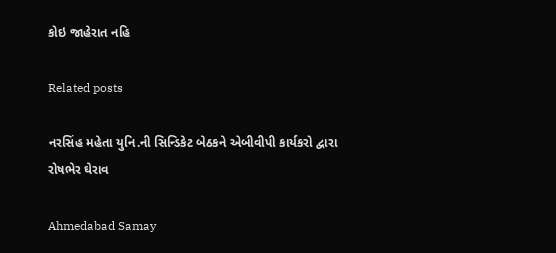કોઇ જાહેરાત નહિ

Related posts

નરસિંહ મહેતા યુનિ.ની સિન્ડિકેટ બેઠકને એબીવીપી કાર્યકરો દ્વારા રોષભેર ઘેરાવ

Ahmedabad Samay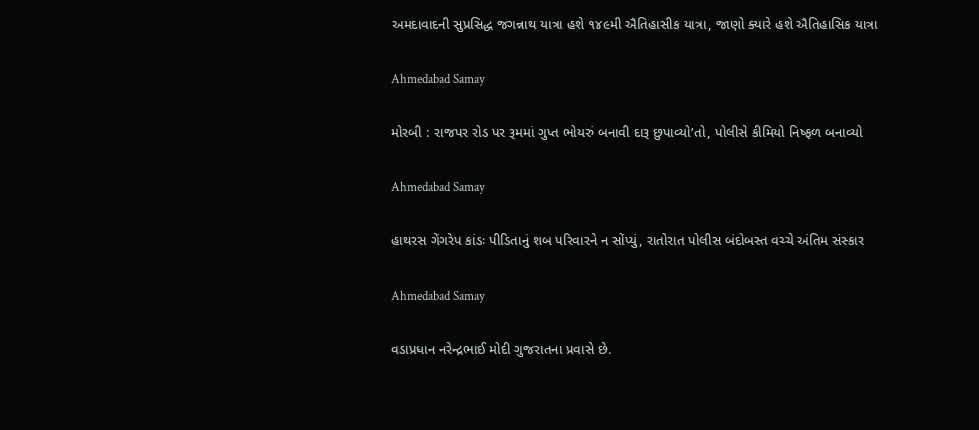અમદાવાદની સુપ્રસિદ્ધ જગન્નાથ યાત્રા હશે ૧૪૯મી ઐતિહાસીક યાત્રા, જાણો ક્યારે હશે ઐતિહાસિક યાત્રા

Ahmedabad Samay

મોરબી : રાજપર રોડ પર રૂમમાં ગુપ્ત ભોયરું બનાવી દારૂ છુપાવ્યો’તો, પોલીસે કીમિયો નિષ્ફળ બનાવ્યો

Ahmedabad Samay

હાથરસ ગેંગરેપ કાંડઃ પીડિતાનું શબ પરિવારને ન સોંપ્યું, રાતોરાત પોલીસ બંદોબસ્ત વચ્ચે અંતિમ સંસ્કાર

Ahmedabad Samay

વડાપ્રધાન નરેન્દ્રભાઈ મોદી ગુજરાતના પ્રવાસે છે.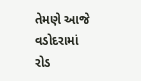તેમણે આજે વડોદરામાં રોડ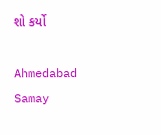શો કર્યો

Ahmedabad Samay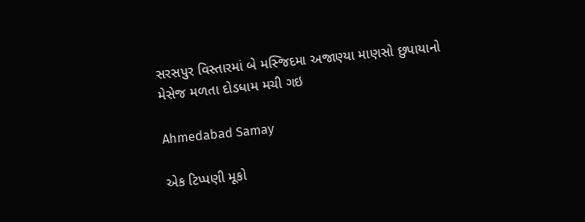સરસપુર વિસ્તારમાં બે મસ્જિદમા અજાણ્યા માણસો છુપાયાનો મેસેજ મળતા દોડધામ મચી ગઇ

Ahmedabad Samay

એક ટિપ્પણી મૂકો